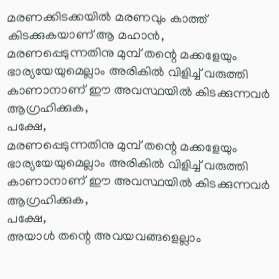മരണക്കിടക്കയിൽ മരണവും കാത്ത് കിടക്കുകയാണ് ആ മഹാൻ,
മരണപ്പെടുന്നതിനു മുമ്പ് തന്റെ മക്കളേയും ഭാര്യയേയുമെല്ലാം അരികിൽ വിളിച്ച് വരുത്തി കാണാനാണ് ഈ അവസ്ഥയിൽ കിടക്കുന്നവർ ആഗ്രഹിക്കുക,
പക്ഷേ,
മരണപ്പെടുന്നതിനു മുമ്പ് തന്റെ മക്കളേയും ഭാര്യയേയുമെല്ലാം അരികിൽ വിളിച്ച് വരുത്തി കാണാനാണ് ഈ അവസ്ഥയിൽ കിടക്കുന്നവർ ആഗ്രഹിക്കുക,
പക്ഷേ,
അയാൾ തന്റെ അവയവങ്ങളെല്ലാം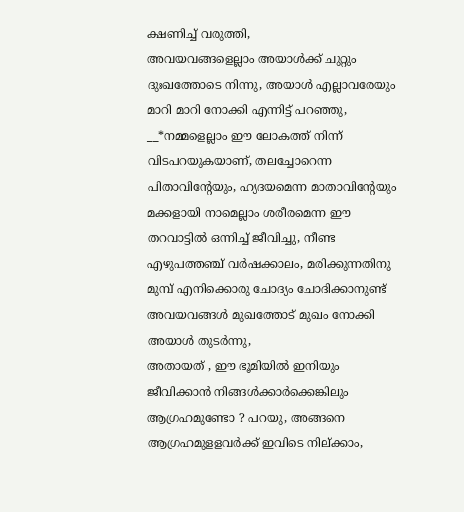ക്ഷണിച്ച് വരുത്തി,
അവയവങ്ങളെല്ലാം അയാൾക്ക് ചുറ്റും ദുഃഖത്തോടെ നിന്നു, അയാൾ എല്ലാവരേയും മാറി മാറി നോക്കി എന്നിട്ട് പറഞ്ഞു,
__*നമ്മളെല്ലാം ഈ ലോകത്ത് നിന്ന് വിടപറയുകയാണ്, തലച്ചോറെന്ന പിതാവിന്റേയും, ഹ്യദയമെന്ന മാതാവിന്റേയും മക്കളായി നാമെല്ലാം ശരീരമെന്ന ഈ തറവാട്ടിൽ ഒന്നിച്ച് ജീവിച്ചു, നീണ്ട എഴുപത്തഞ്ച് വർഷക്കാലം, മരിക്കുന്നതിനു മുമ്പ് എനിക്കൊരു ചോദ്യം ചോദിക്കാനുണ്ട്
അവയവങ്ങൾ മുഖത്തോട് മുഖം നോക്കി
അയാൾ തുടർന്നു,
അതായത് , ഈ ഭൂമിയിൽ ഇനിയും ജീവിക്കാൻ നിങ്ങൾക്കാർക്കെങ്കിലും ആഗ്രഹമുണ്ടോ ? പറയു, അങ്ങനെ ആഗ്രഹമുളളവർക്ക് ഇവിടെ നില്ക്കാം,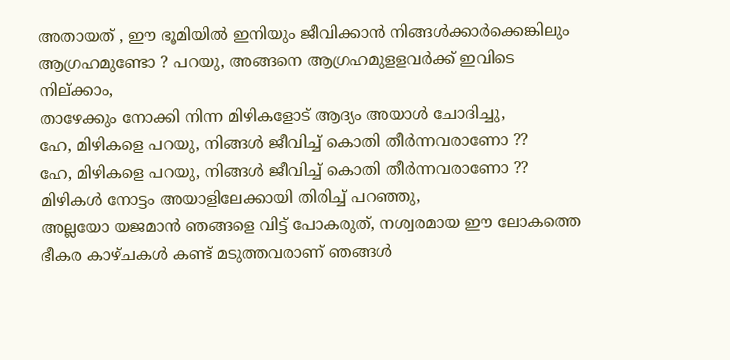അതായത് , ഈ ഭൂമിയിൽ ഇനിയും ജീവിക്കാൻ നിങ്ങൾക്കാർക്കെങ്കിലും ആഗ്രഹമുണ്ടോ ? പറയു, അങ്ങനെ ആഗ്രഹമുളളവർക്ക് ഇവിടെ നില്ക്കാം,
താഴേക്കും നോക്കി നിന്ന മിഴികളോട് ആദ്യം അയാൾ ചോദിച്ചു,
ഹേ, മിഴികളെ പറയു, നിങ്ങൾ ജീവിച്ച് കൊതി തീർന്നവരാണോ ??
ഹേ, മിഴികളെ പറയു, നിങ്ങൾ ജീവിച്ച് കൊതി തീർന്നവരാണോ ??
മിഴികൾ നോട്ടം അയാളിലേക്കായി തിരിച്ച് പറഞ്ഞു,
അല്ലയോ യജമാൻ ഞങ്ങളെ വിട്ട് പോകരുത്, നശ്വരമായ ഈ ലോകത്തെ ഭീകര കാഴ്ചകൾ കണ്ട് മടുത്തവരാണ് ഞങ്ങൾ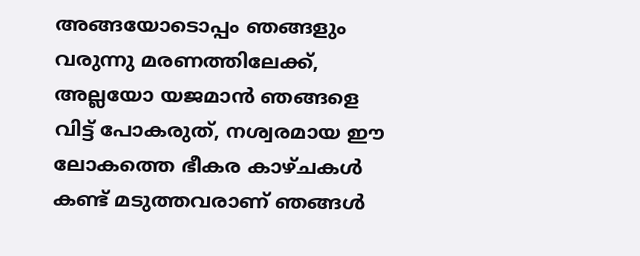അങ്ങയോടൊപ്പം ഞങ്ങളും വരുന്നു മരണത്തിലേക്ക്,
അല്ലയോ യജമാൻ ഞങ്ങളെ വിട്ട് പോകരുത്, നശ്വരമായ ഈ ലോകത്തെ ഭീകര കാഴ്ചകൾ കണ്ട് മടുത്തവരാണ് ഞങ്ങൾ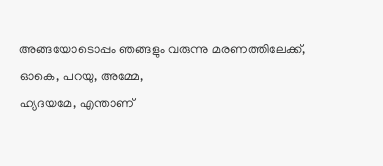അങ്ങയോടൊപ്പം ഞങ്ങളും വരുന്നു മരണത്തിലേക്ക്,
ഓകെ, പറയു, അമ്മേ,
ഹ്യദയമേ, എന്താണ്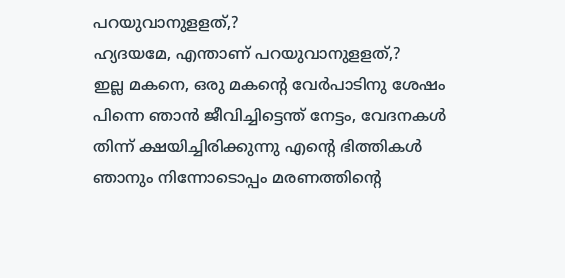പറയുവാനുളളത്,?
ഹ്യദയമേ, എന്താണ് പറയുവാനുളളത്,?
ഇല്ല മകനെ, ഒരു മകന്റെ വേർപാടിനു ശേഷം പിന്നെ ഞാൻ ജീവിച്ചിട്ടെന്ത് നേട്ടം, വേദനകൾ തിന്ന് ക്ഷയിച്ചിരിക്കുന്നു എന്റെ ഭിത്തികൾ ഞാനും നിന്നോടൊപ്പം മരണത്തിന്റെ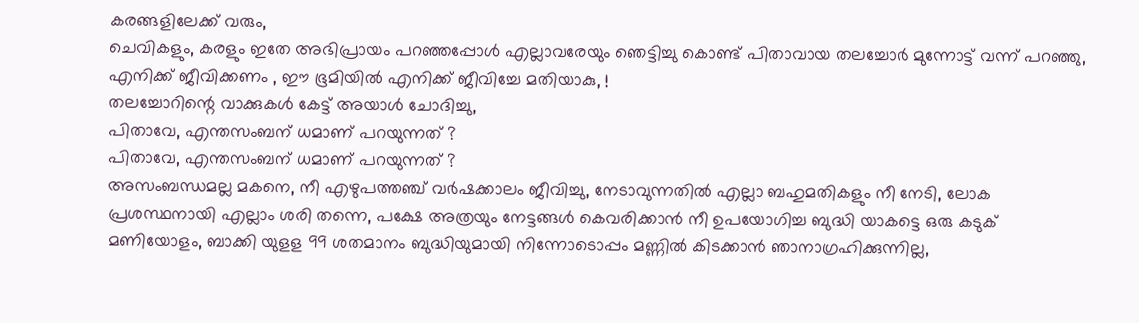കരങ്ങളിലേക്ക് വരും,
ചെവികളും, കരളും ഇതേ അഭിപ്രായം പറഞ്ഞപ്പോൾ എല്ലാവരേയും ഞെട്ടിച്ചു കൊണ്ട് പിതാവായ തലച്ചോർ മുന്നോട്ട് വന്ന് പറഞ്ഞു,
എനിക്ക് ജീവിക്കണം , ഈ ഭൂമിയിൽ എനിക്ക് ജീവിച്ചേ മതിയാകു, !
തലച്ചോറിന്റെ വാക്കുകൾ കേട്ട് അയാൾ ചോദിച്ചു,
പിതാവേ, എന്തസംബന് ധമാണ് പറയുന്നത് ?
പിതാവേ, എന്തസംബന് ധമാണ് പറയുന്നത് ?
അസംബന്ധമല്ല മകനെ, നീ എഴുപത്തഞ്ച് വർഷക്കാലം ജീവിച്ചു, നേടാവുന്നതിൽ എല്ലാ ബഹുമതികളും നീ നേടി, ലോക പ്രശസ്ഥനായി എല്ലാം ശരി തന്നെ, പക്ഷേ അത്രയും നേട്ടങ്ങൾ കെവരിക്കാൻ നീ ഉപയോഗിച്ച ബുദ്ധി യാകട്ടെ ഒരു കടുക് മണിയോളം, ബാക്കി യുളള 99 ശതമാനം ബുദ്ധിയുമായി നിന്നോടൊപ്പം മണ്ണിൽ കിടക്കാൻ ഞാനാഗ്രഹിക്കുന്നില്ല,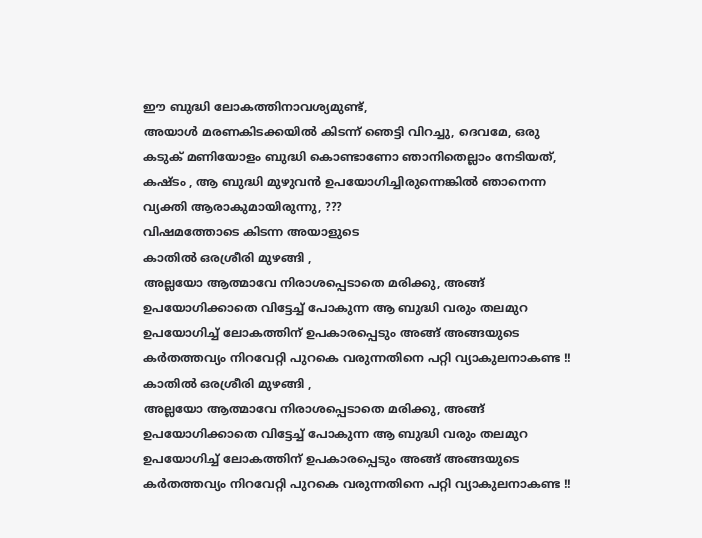ഈ ബുദ്ധി ലോകത്തിനാവശ്യമുണ്ട്,
അയാൾ മരണകിടക്കയിൽ കിടന്ന് ഞെട്ടി വിറച്ചു, ദെവമേ, ഒരു കടുക് മണിയോളം ബുദ്ധി കൊണ്ടാണോ ഞാനിതെല്ലാം നേടിയത്, കഷ്ടം , ആ ബുദ്ധി മുഴുവൻ ഉപയോഗിച്ചിരുന്നെങ്കിൽ ഞാനെന്ന വ്യക്തി ആരാകുമായിരുന്നു, ???
വിഷമത്തോടെ കിടന്ന അയാളുടെ
കാതിൽ ഒരശ്രീരി മുഴങ്ങി ,
അല്ലയോ ആത്മാവേ നിരാശപ്പെടാതെ മരിക്കു, അങ്ങ് ഉപയോഗിക്കാതെ വിട്ടേച്ച് പോകുന്ന ആ ബുദ്ധി വരും തലമുറ ഉപയോഗിച്ച് ലോകത്തിന് ഉപകാരപ്പെടും അങ്ങ് അങ്ങയുടെ കർതത്തവ്യം നിറവേറ്റി പുറകെ വരുന്നതിനെ പറ്റി വ്യാകുലനാകണ്ട !!
കാതിൽ ഒരശ്രീരി മുഴങ്ങി ,
അല്ലയോ ആത്മാവേ നിരാശപ്പെടാതെ മരിക്കു, അങ്ങ് ഉപയോഗിക്കാതെ വിട്ടേച്ച് പോകുന്ന ആ ബുദ്ധി വരും തലമുറ ഉപയോഗിച്ച് ലോകത്തിന് ഉപകാരപ്പെടും അങ്ങ് അങ്ങയുടെ കർതത്തവ്യം നിറവേറ്റി പുറകെ വരുന്നതിനെ പറ്റി വ്യാകുലനാകണ്ട !!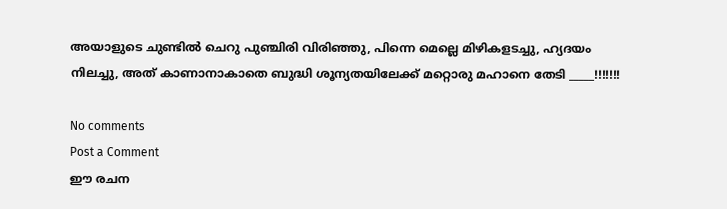അയാളുടെ ചുണ്ടിൽ ചെറു പുഞ്ചിരി വിരിഞ്ഞു, പിന്നെ മെല്ലെ മിഴികളടച്ചു, ഹ്യദയം നിലച്ചു, അത് കാണാനാകാതെ ബുദ്ധി ശൂന്യതയിലേക്ക് മറ്റൊരു മഹാനെ തേടി _____!!!!!!!

No comments
Post a Comment
ഈ രചന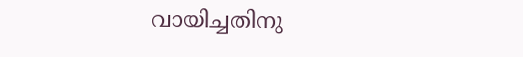വായിച്ചതിനു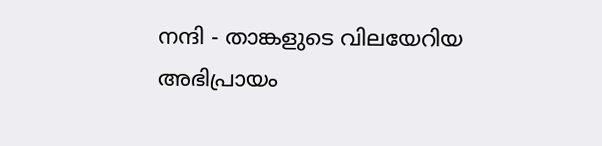നന്ദി - താങ്കളുടെ വിലയേറിയ അഭിപ്രായം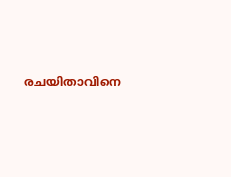രചയിതാവിനെ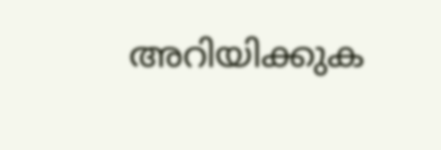അറിയിക്കുക